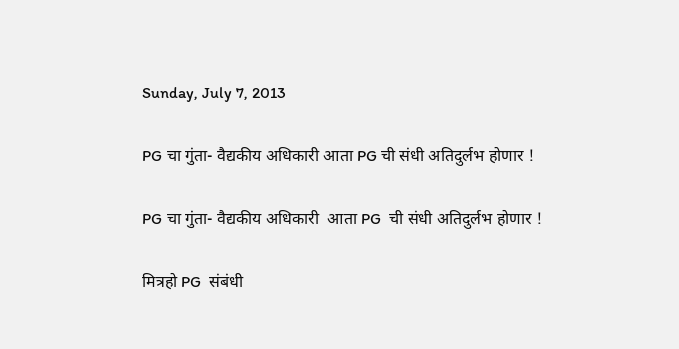Sunday, July 7, 2013

PG चा गुंता- वैद्यकीय अधिकारी आता PG ची संधी अतिदुर्लभ होणार !

PG चा गुंता- वैद्यकीय अधिकारी  आता PG  ची संधी अतिदुर्लभ होणार !

मित्रहो PG  संबंधी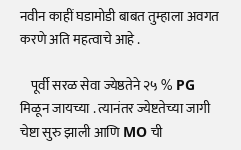नवीन काहीं घडामोडी बाबत तुम्हाला अवगत करणे अति महत्वाचे आहे .

    पूर्वी सरळ सेवा ज्येष्ठतेने २५ % PG  मिळून जायच्या . त्यानंतर ज्येष्टतेच्या जागी चेष्टा सुरु झाली आणि MO ची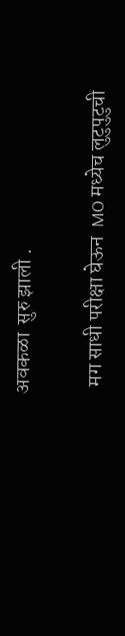अवकळा  सुरु झाली .

  मग साधी परीक्षा घेऊन  MO मध्येच लुटुपुटुची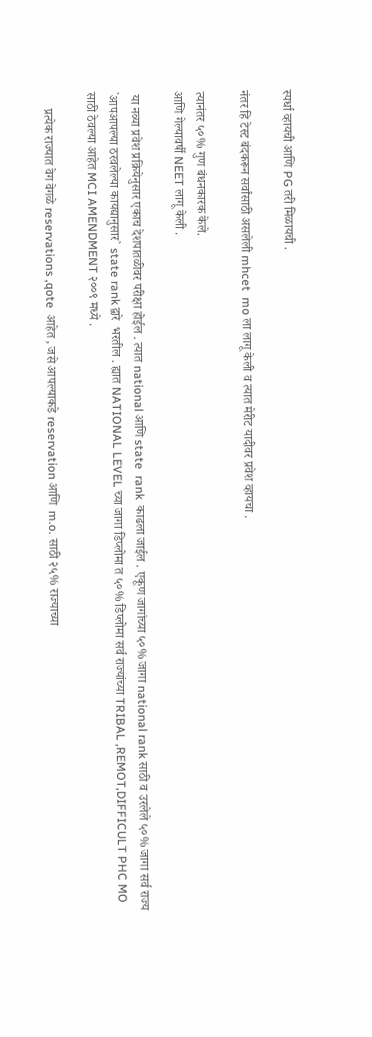स्पर्धा व्हायची आणि PG तरी मिळायची .

नंतर हि टेस्ट बंदकरून सर्वांसाठी असलेली mhcet  mo ला लागू केली व त्यात मेरीट यादीवर प्रवेश व्हायचा .

त्यानंतर ५०% गुण बंधनकारक केले.
आणि गेल्यावर्षी NEET लागू केली .

 या नव्या प्रवेश प्रक्रियेनुसार एकाच देशपातळीवर परीक्षा होईल . त्यात national आणि state  rank  काढला जाईल . एकूण जागांच्या ५०% जागा national rank साठी व उरलेले ५०% जागा सर्व राज्य `आपआपल्या ठरवलेल्या कायद्यानुसार` state rank द्वारे  भरतील . ह्यात NATIONAL LEVEL च्या जागा डिप्लोमा त ५०% डिप्लोमा सर्व राज्यांच्या TRIBAL ,REMOT,DIFFICULT PHC MO साठी ठेवल्या आहेत MCI AMENDMENT २००९ मध्ये .

     प्रत्येक राज्यात वेग वेगळे reservations ,qote  आहेत , जसे आपल्याकडे reservation आणि  m.o. साठी २५% राज्याच्या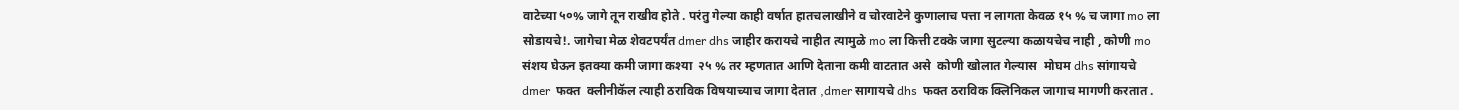वाटेच्या ५०% जागे तून राखीव होते . परंतु गेल्या काही वर्षात हातचलाखीने व चोरवाटेने कुणालाच पत्ता न लागता केवळ १५ % च जागा mo ला सोडायचे!. जागेचा मेळ शेवटपर्यंत dmer dhs जाहीर करायचे नाहीत त्यामुळे mo ला कित्ती टक्के जागा सुटल्या कळायचेच नाही , कोणी mo  संशय घेऊन इतक्या कमी जागा कश्या  २५ % तर म्हणतात आणि देताना कमी वाटतात असे  कोणी खोलात गेल्यास  मोघम dhs सांगायचे dmer  फक्त  क्लीनीकॅल त्याही ठराविक विषयाच्याच जागा देतात ,dmer सागायचे dhs  फक्त ठराविक क्लिनिकल जागाच मागणी करतात .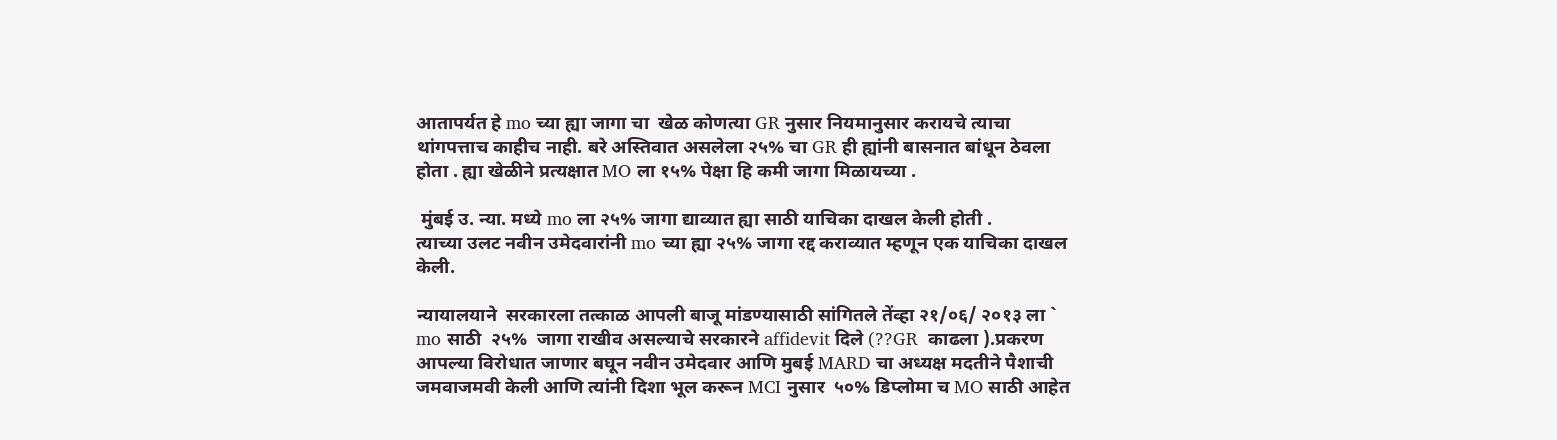आतापर्यत हे mo च्या ह्या जागा चा  खेळ कोणत्या GR नुसार नियमानुसार करायचे त्याचा थांगपत्ताच काहीच नाही. बरे अस्तिवात असलेला २५% चा GR ही ह्यांनी बासनात बांधून ठेवला होता . ह्या खेळीने प्रत्यक्षात MO ला १५% पेक्षा हि कमी जागा मिळायच्या .

 मुंबई उ. न्या. मध्ये mo ला २५% जागा द्याव्यात ह्या साठी याचिका दाखल केली होती .
त्याच्या उलट नवीन उमेदवारांनी mo च्या ह्या २५% जागा रद्द कराव्यात म्हणून एक याचिका दाखल केली.

न्यायालयाने  सरकारला तत्काळ आपली बाजू मांडण्यासाठी सांगितले तेंव्हा २१/०६/ २०१३ ला ` mo साठी  २५%  जागा राखीव असल्याचे सरकारने affidevit दिले (??GR  काढला ).प्रकरण आपल्या विरोधात जाणार बघून नवीन उमेदवार आणि मुबई MARD चा अध्यक्ष मदतीने पैशाची जमवाजमवी केली आणि त्यांनी दिशा भूल करून MCI नुसार  ५०% डिप्लोमा च MO साठी आहेत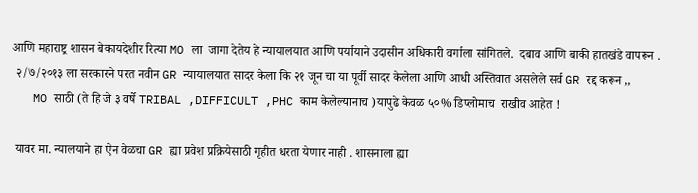आणि महाराष्ट्र शासन बेकायदेशीर रित्या MO ला  जागा देतेय हे न्यायालयात आणि पर्यायाने उदासीन अधिकारी वर्गाला सांगितले.  दबाव आणि बाकी हातखंडे वापरून .
 २/७/२०१३ ला सरकारने परत नवीन GR न्यायालयात सादर केला कि २१ जून चा या पूर्वी सादर केलेला आणि आधी अस्तिवात असलेले सर्व GR रद्द करून ,,
   MO साठी (ते हि जे ३ वर्षे TRIBAL ,DIFFICULT ,PHC काम केलेल्यानाच )यापुढे केवळ ५०% डिप्लोमाच  राखीव आहेत !

 यावर मा. न्यालयाने हा ऐन वेळचा GR ह्या प्रवेश प्रक्रियेसाठी गृहीत धरता येणार नाही . शासनाला ह्या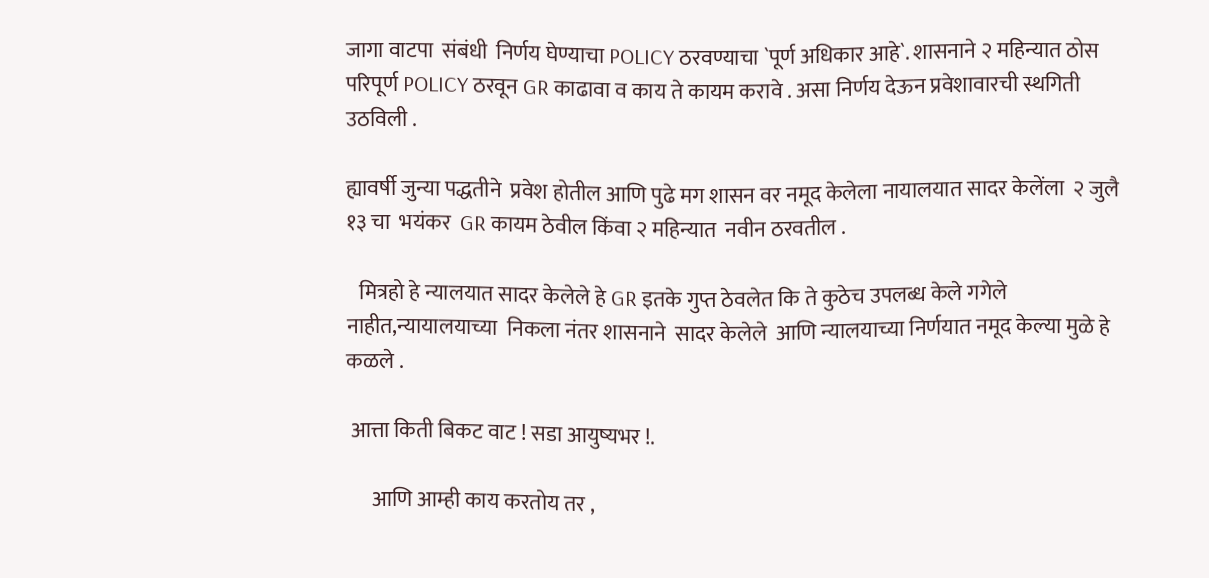जागा वाटपा  संबंधी  निर्णय घेण्याचा POLICY ठरवण्याचा `पूर्ण अधिकार आहे`. शासनाने २ महिन्यात ठोस परिपूर्ण POLICY ठरवून GR काढावा व काय ते कायम करावे . असा निर्णय देऊन प्रवेशावारची स्थगिती उठविली .

ह्यावर्षी जुन्या पद्धतीने  प्रवेश होतील आणि पुढे मग शासन वर नमूद केलेला नायालयात सादर केलेंला  २ जुलै  १३ चा  भयंकर  GR कायम ठेवील किंवा २ महिन्यात  नवीन ठरवतील .

   मित्रहो हे न्यालयात सादर केलेले हे GR इतके गुप्त ठेवलेत कि ते कुठेच उपलब्ध केले गगेले  नाहीत,न्यायालयाच्या  निकला नंतर शासनाने  सादर केलेले  आणि न्यालयाच्या निर्णयात नमूद केल्या मुळे हे कळले .

 आत्ता किती बिकट वाट ! सडा आयुष्यभर !.

      आणि आम्ही काय करतोय तर ,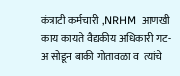कंत्राटी कर्मचारी ,NRHM  आणखी  काय कायते वैद्यकीय अधिकारी गट- अ सोडून बाकी गोतावळा व  त्यांचे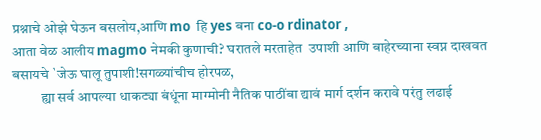प्रश्नाचे ओझे घेऊन बसलोय,आणि mo  हि yes बना co-o rdinator ,
आता वेळ आलीय magmo नेमकी कुणाची? घरातले मरताहेत  उपाशी आणि बाहेरच्याना स्वप्न दाखवत बसायचे `जेऊ घालू तुपाशी!सगळ्यांचीच होरपळ,
          ह्या सर्व आपल्या धाकट्या बंधूंना माग्मोनी नैतिक पाठींबा द्यावं मार्ग दर्शन करावे परंतु लढाई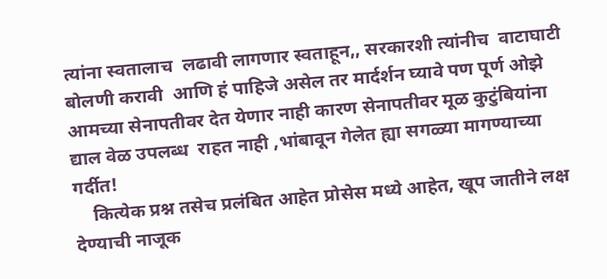त्यांना स्वतालाच  लढावी लागणार स्वताहून,, सरकारशी त्यांनीच  वाटाघाटी बोलणी करावी  आणि हं पाहिजे असेल तर मार्दर्शन घ्यावे पण पूर्ण ओझे  आमच्या सेनापतीवर देत येणार नाही कारण सेनापतीवर मूळ कुटुंबियांना द्याल वेळ उपलब्ध  राहत नाही ,भांबावून गेलेत ह्या सगळ्या मागण्याच्या गर्दीत!
    कित्येक प्रश्न तसेच प्रलंबित आहेत प्रोसेस मध्ये आहेत, खूप जातीने लक्ष  देण्याची नाजूक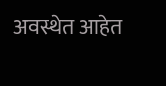अवस्थेत आहेत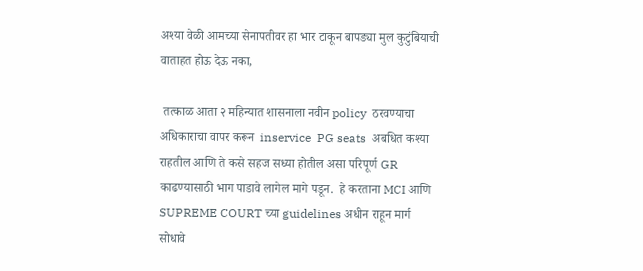अश्या वेळी आमच्या सेनापतीवर हा भार टाकून बापड्या मुल कुटुंबियाची वाताहत होऊ देऊ नका,

 तत्काळ आता २ महिन्यात शासनाला नवीन policy  ठरवण्याचा अधिकाराचा वापर करून  inservice  PG seats  अबधित कश्या राहतील आणि ते कसे सहज सध्या होतील असा परिपूर्ण GR काढण्यासाठी भाग पाडावे लागेल मागे पडून.  हे करताना MCI आणि SUPREME COURT च्या guidelines अधीन राहून मार्ग सोधावे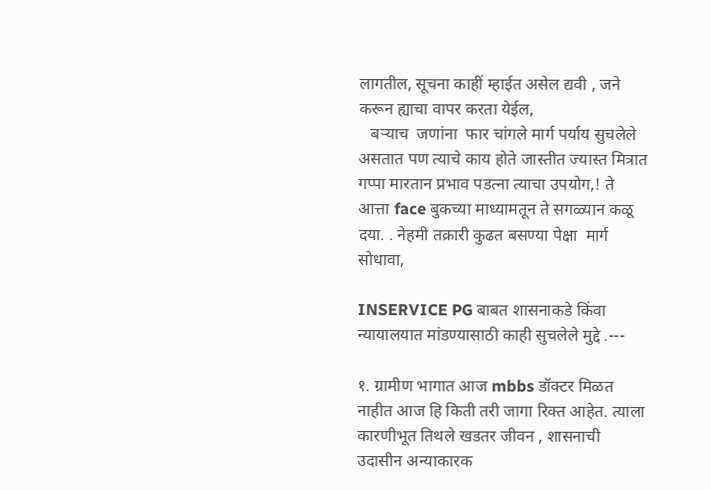लागतील, सूचना काहीं म्हाईत असेल द्यवी , जने करून ह्याचा वापर करता येईल,
   बऱ्याच  जणांना  फार चांगले मार्ग पर्याय सुचलेले असतात पण त्याचे काय होते जास्तीत ज्यास्त मित्रात गप्पा मारतान प्रभाव पडत्ना त्याचा उपयोग,! ते  आत्ता face बुकच्या माध्यामतून ते सगळ्यान कळू  दया. . नेहमी तक्रारी कुढत बसण्या पेक्षा  मार्ग सोधावा,

INSERVICE PG बाबत शासनाकडे किंवा न्यायालयात मांडण्यासाठी काही सुचलेले मुद्दे .---

१. ग्रामीण भागात आज mbbs डॉक्टर मिळत नाहीत आज हि किती तरी जागा रिक्त आहेत. त्याला कारणीभूत तिथले खडतर जीवन , शासनाची उदासीन अन्याकारक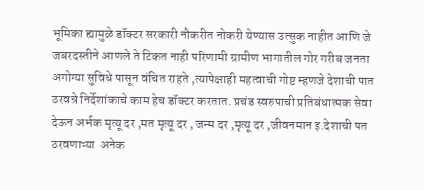भूमिका ह्यामुळे डॉक्टर सरकारी नौकरीत नोकरी येण्यास उत्सुक नाहीत आणि जे जबरदस्तीने आणले ते टिकत नाही परिणामी ग्रामीण भागातील गोर गरीब जनता अगोग्या सुविधे पासून वंचित राहते ,त्यापेक्षाही महत्वाची गोष्ट म्हणजे देशाची पात ठरवन्रे निर्देशांकाचे काम हेच डॉक्टर करतात. प्रचंड स्वरुपाची प्रतिबंधात्मक सेवा देऊन अर्भक मृत्यू दर ,मत मृत्यू दर , जन्म दर ,मृत्यू दर ,जीवनमान इ.देशाची पत ठरवणाऱ्या  अनेक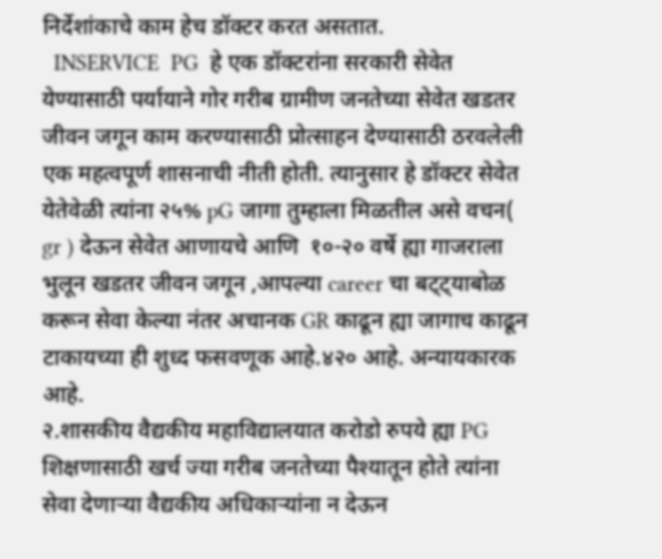निर्देशांकाचे काम हेच डॉक्टर करत असतात.
  INSERVICE  PG  हे एक डॉक्टरांना सरकारी सेवेत येण्यासाठी पर्यायाने गोर गरीब ग्रामीण जनतेच्या सेवेत खडतर जीवन जगून काम करण्यासाठी प्रोत्साहन देण्यासाठी ठरवलेली एक महत्वपूर्ण शासनाची नीती होती. त्यानुसार हे डॉक्टर सेवेत येतेवेळी त्यांना २५% pG जागा तुम्हाला मिळतील असे वचन( gr ) देऊन सेवेत आणायचे आणि  १०-२० वर्षे ह्या गाजराला भुलून खडतर जीवन जगून ,आपल्या career चा बट्ट्याबोळ करून सेवा केल्या नंतर अचानक GR काढून ह्या जागाच काढून टाकायच्या ही शुध्द फसवणूक आहे.४२० आहे. अन्यायकारक आहे.
२.शासकीय वैद्यकीय महाविद्यालयात करोडो रुपये ह्या PG शिक्षणासाठी खर्च ज्या गरीब जनतेच्या पैश्यातून होते त्यांना सेवा देणाऱ्या वैद्यकीय अधिकाऱ्यांना न देऊन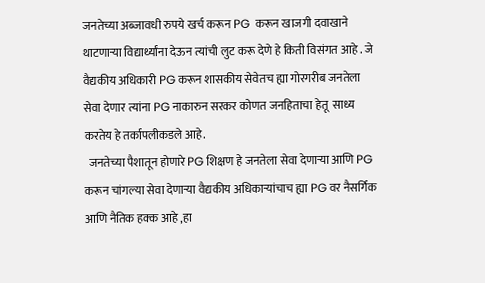जनतेच्या अब्जावधी रुपये खर्च करून PG  करून खाजगी दवाखाने थाटणाऱ्या विद्यार्थ्यांना देऊन त्यांची लुट करू देणे हे किती विसंगत आहे . जे वैद्यकीय अधिकारी PG करून शासकीय सेवेतच ह्या गोरगरीब जनतेला सेवा देणार त्यांना PG नाकारुन सरकर कोणत जनहिताचा हेतू  साध्य करतेय हे तर्कापलीकडले आहे.
  जनतेच्या पैशातून होणारे PG शिक्षण हे जनतेला सेवा देणाऱ्या आणि PG करून चांगल्या सेवा देणाऱ्या वैद्यकीय अधिकाऱ्यांचाच ह्या PG वर नैसर्गिक आणि नैतिक हक्क आहे ,हा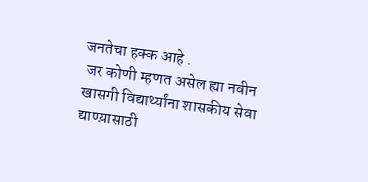जनतेचा हक्क आहे .
 जर कोणी म्हणत असेल ह्या नवीन खासगी विद्यार्थ्यांना शासकीय सेवा द्याण्य़ासाठी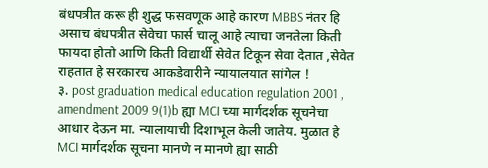बंधपत्रीत करू ही शुद्ध फसवणूक आहे कारण MBBS नंतर हि असाच बंधपत्रीत सेवेचा फार्स चालू आहे त्याचा जनतेला किती फायदा होतो आणि किती विद्यार्थी सेवेत टिकून सेवा देतात ,सेवेत राहतात हे सरकारच आकडेवारीने न्यायालयात सांगेल !
३. post graduation medical education regulation 2001 , amendment 2009 9(1)b ह्या MCI च्या मार्गदर्शक सूचनेचा आधार देऊन मा. न्यालायाची दिशाभूल केली जातेय. मुळात हे MCI मार्गदर्शक सूचना मानणे न मानणे ह्या साठी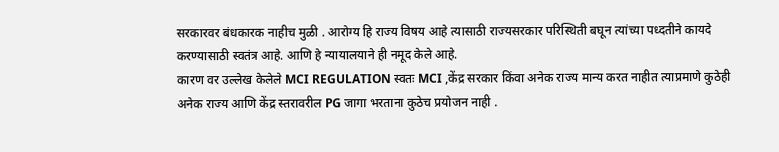सरकारवर बंधकारक नाहीच मुळी . आरोग्य हि राज्य विषय आहे त्यासाठी राज्यसरकार परिस्थिती बघून त्यांच्या पध्दतीने कायदे करण्यासाठी स्वतंत्र आहे. आणि हे न्यायालयाने ही नमूद केले आहे.
कारण वर उल्लेख केलेले MCI REGULATION स्वतः MCI ,केंद्र सरकार किंवा अनेक राज्य मान्य करत नाहीत त्याप्रमाणे कुठेही अनेक राज्य आणि केंद्र स्तरावरील PG जागा भरताना कुठेच प्रयोजन नाही .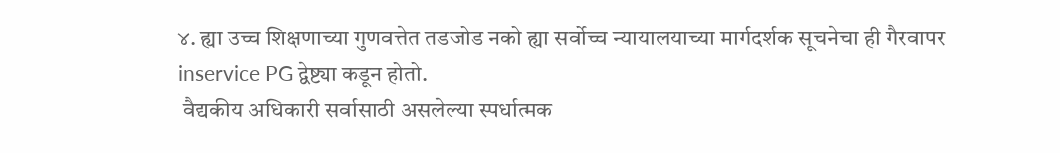४. ह्या उच्च शिक्षणाच्या गुणवत्तेत तडजोड नको ह्या सर्वोच्च न्यायालयाच्या मार्गदर्शक सूचनेचा ही गैरवापर inservice PG द्वेष्ट्या कडून होतो.
 वैद्यकीय अधिकारी सर्वासाठी असलेल्या स्पर्धात्मक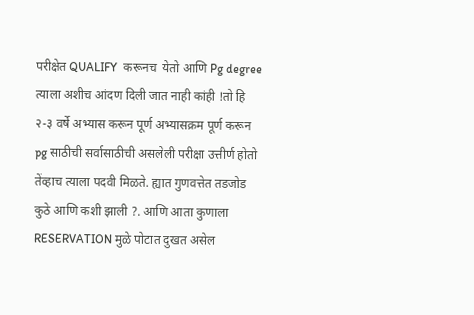परीक्षेत QUALIFY  करूनच  येतो आणि Pg degree  त्याला अशीच आंदण दिली जात नाही कांही !तो हि २-३ वर्षे अभ्यास करून पूर्ण अभ्यासक्रम पूर्ण करून pg साठीची सर्वासाठीची असलेली परीक्षा उत्तीर्ण होतो तेंव्हाच त्याला पदवी मिळते. ह्यात गुणवत्तेत तडजोड कुठे आणि कशी झाली ?. आणि आता कुणाला RESERVATION मुळे पोटात दुखत असेल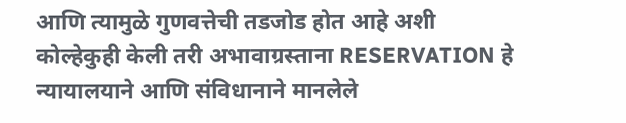आणि त्यामुळे गुणवत्तेची तडजोड होत आहे अशी कोल्हेकुही केली तरी अभावाग्रस्ताना RESERVATION हे न्यायालयाने आणि संविधानाने मानलेले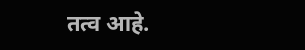तत्व आहे.